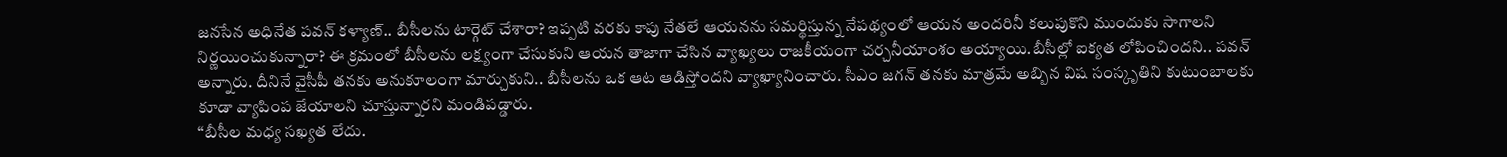జనసేన అధినేత పవన్ కళ్యాణ్.. బీసీలను టార్గెట్ చేశారా? ఇప్పటి వరకు కాపు నేతలే ఆయనను సమర్థిస్తున్న నేపథ్యంలో ఆయన అందరినీ కలుపుకొని ముందుకు సాగాలని నిర్ణయించుకున్నారా? ఈ క్రమంలో బీసీలను లక్ష్యంగా చేసుకుని ఆయన తాజాగా చేసిన వ్యాఖ్యలు రాజకీయంగా చర్చనీయాంశం అయ్యాయి.బీసీల్లో ఐక్యత లోపించిందని.. పవన్ అన్నారు. దీనినే వైసీపీ తనకు అనుకూలంగా మార్చుకుని.. బీసీలను ఒక ఆట ఆడిస్తోందని వ్యాఖ్యానించారు. సీఎం జగన్ తనకు మాత్రమే అబ్బిన విష సంస్కృతిని కుటుంబాలకు కూడా వ్యాపింప జేయాలని చూస్తున్నారని మండిపడ్డారు.
“బీసీల మధ్య సఖ్యత లేదు.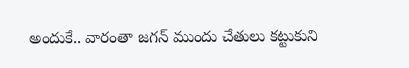అందుకే.. వారంతా జగన్ ముందు చేతులు కట్టుకుని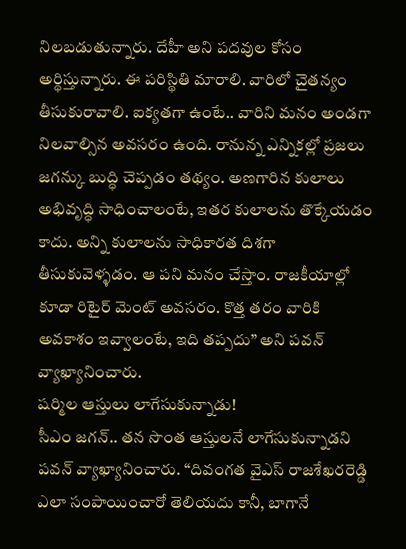నిలబడుతున్నారు. దేహీ అని పదవుల కోసం అర్థిస్తున్నారు. ఈ పరిస్థితి మారాలి. వారిలో చైతన్యం తీసుకురావాలి. ఐక్యతగా ఉంటే.. వారిని మనం అండగా నిలవాల్సిన అవసరం ఉంది. రానున్న ఎన్నికల్లో ప్రజలు జగన్కు బుద్ధి చెప్పడం తథ్యం. అణగారిన కులాలు అభివృద్ధి సాధించాలంటే, ఇతర కులాలను తొక్కేయడం కాదు. అన్ని కులాలను సాధికారత దిశగా తీసుకువెళ్ళడం. ఆ పని మనం చేస్తాం. రాజకీయాల్లో కూడా రిటైర్ మెంట్ అవసరం. కొత్త తరం వారికి అవకాశం ఇవ్వాలంటే, ఇది తప్పదు” అని పవన్ వ్యాఖ్యానించారు.
షర్మిల ఆస్తులు లాగేసుకున్నాడు!
సీఎం జగన్.. తన సొంత ఆస్తులనే లాగేసుకున్నాడని పవన్ వ్యాఖ్యానించారు. “దివంగత వైఎస్ రాజశేఖరరెడ్డి ఎలా సంపాయించారో తెలియదు కానీ, బాగానే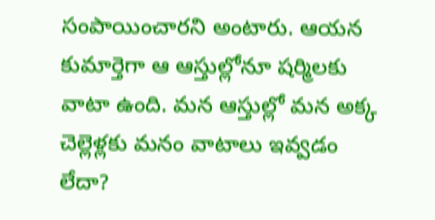సంపాయించారని అంటారు. ఆయన కుమార్తెగా ఆ ఆస్తుల్లోనూ షర్మిలకు వాటా ఉంది. మన ఆస్తుల్లో మన అక్క చెల్లెళ్లకు మనం వాటాలు ఇవ్వడం లేదా?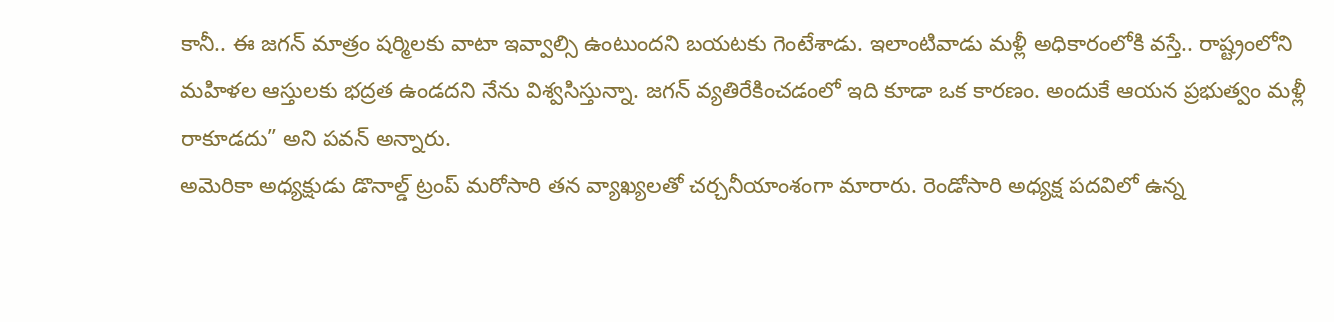కానీ.. ఈ జగన్ మాత్రం షర్మిలకు వాటా ఇవ్వాల్సి ఉంటుందని బయటకు గెంటేశాడు. ఇలాంటివాడు మళ్లీ అధికారంలోకి వస్తే.. రాష్ట్రంలోని మహిళల ఆస్తులకు భద్రత ఉండదని నేను విశ్వసిస్తున్నా. జగన్ వ్యతిరేకించడంలో ఇది కూడా ఒక కారణం. అందుకే ఆయన ప్రభుత్వం మళ్లీ రాకూడదు” అని పవన్ అన్నారు.
అమెరికా అధ్యక్షుడు డొనాల్డ్ ట్రంప్ మరోసారి తన వ్యాఖ్యలతో చర్చనీయాంశంగా మారారు. రెండోసారి అధ్యక్ష పదవిలో ఉన్న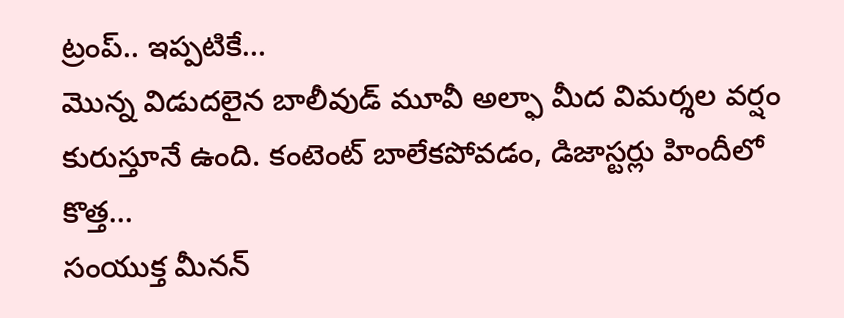ట్రంప్.. ఇప్పటికే…
మొన్న విడుదలైన బాలీవుడ్ మూవీ అల్ఫా మీద విమర్శల వర్షం కురుస్తూనే ఉంది. కంటెంట్ బాలేకపోవడం, డిజాస్టర్లు హిందీలో కొత్త…
సంయుక్త మీనన్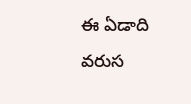ఈ ఏడాది వరుస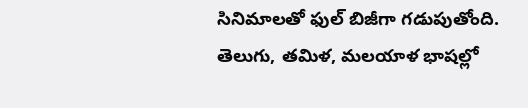సినిమాలతో ఫుల్ బిజీగా గడుపుతోంది. తెలుగు, తమిళ, మలయాళ భాషల్లో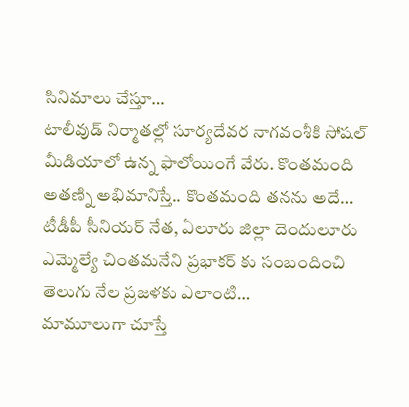సినిమాలు చేస్తూ…
టాలీవుడ్ నిర్మాతల్లో సూర్యదేవర నాగవంశీకి సోషల్ మీడియాలో ఉన్న ఫాలోయింగే వేరు. కొంతమంది అతణ్ని అభిమానిస్తే.. కొంతమంది తనను అదే…
టీడీపీ సీనియర్ నేత, ఏలూరు జిల్లా దెందులూరు ఎమ్మెల్యే చింతమనేని ప్రభాకర్ కు సంబందించి తెలుగు నేల ప్రజళకు ఎలాంటి…
మామూలుగా చూస్తే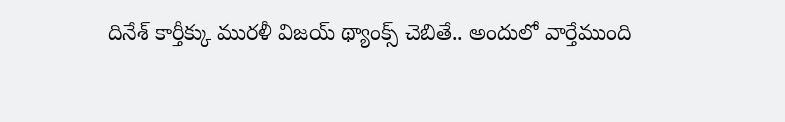దినేశ్ కార్తీక్కు మురళీ విజయ్ థ్యాంక్స్ చెబితే.. అందులో వార్తేముంది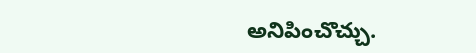అనిపించొచ్చు.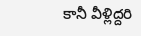కానీ వీళ్లిద్దరి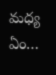మధ్య ఏం…